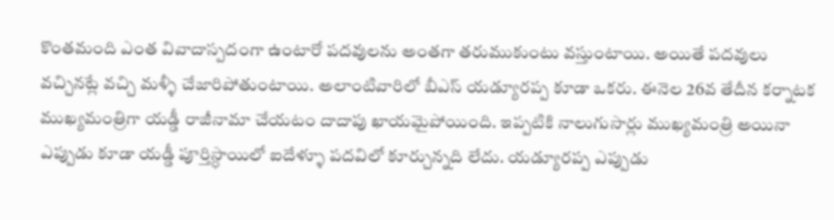కొంతమంది ఎంత వివాదాస్పదంగా ఉంటారో పదవులను అంతగా తరుముకుంటు వస్తుంటాయి. అయితే పదవులు వచ్చినట్లే వచ్చి మళ్ళీ చేజారిపోతుంటాయి. అలాంటివారిలో బీఎస్ యడ్యూరప్ప కూడా ఒకరు. ఈనెల 26వ తేదీన కర్నాటక ముఖ్యమంత్రిగా యడ్డీ రాజీనామా చేయటం దాదాపు ఖాయమైపోయింది. ఇప్పటికి నాలుగుసార్లు ముఖ్యమంత్రి అయినా ఎప్పుడు కూడా యడ్డీ పూర్తిస్ధాయిలో ఐదేళ్ళూ పదవిలో కూర్చున్నది లేదు. యడ్యూరప్ప ఎప్పుడు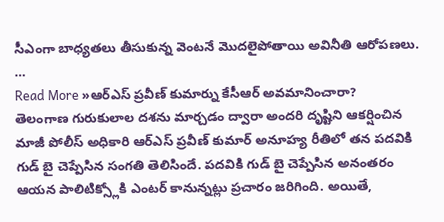సీఎంగా బాధ్యతలు తీసుకున్న వెంటనే మొదలైపోతాయి అవినీతి ఆరోపణలు. …
Read More »ఆర్ఎస్ ప్రవీణ్ కుమార్ను కేసీఆర్ అవమానించారా?
తెలంగాణ గురుకులాల దశను మార్చడం ద్వారా అందరి దృష్టిని ఆకర్షించిన మాజీ పోలీస్ అధికారి ఆర్ఎస్ ప్రవీణ్ కుమార్ అనూహ్య రీతిలో తన పదవికి గుడ్ బై చెప్పేసిన సంగతి తెలిసిందే. పదవికి గుడ్ బై చెప్పేసిన అనంతరం ఆయన పాలిటిక్స్లోకి ఎంటర్ కానున్నట్లు ప్రచారం జరిగింది. అయితే,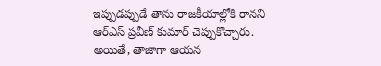ఇప్పుడప్పుడే తాను రాజకీయాల్లోకి రానని ఆర్ఎస్ ప్రవీణ్ కుమార్ చెప్పుకొచ్చారు. అయితే, తాజాగా ఆయన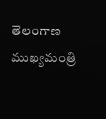తెలంగాణ ముఖ్యమంత్రి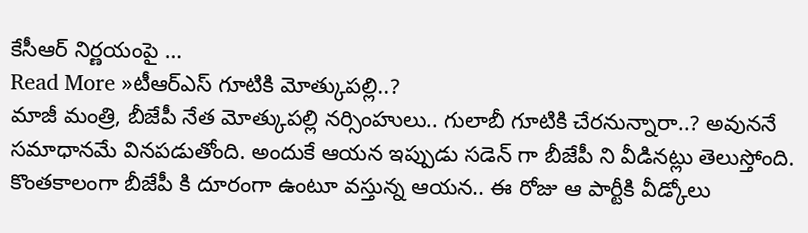కేసీఆర్ నిర్ణయంపై …
Read More »టీఆర్ఎస్ గూటికి మోత్కుపల్లి..?
మాజీ మంత్రి, బీజేపీ నేత మోత్కుపల్లి నర్సింహులు.. గులాబీ గూటికి చేరనున్నారా..? అవుననే సమాధానమే వినపడుతోంది. అందుకే ఆయన ఇప్పుడు సడెన్ గా బీజేపీ ని వీడినట్లు తెలుస్తోంది. కొంతకాలంగా బీజేపీ కి దూరంగా ఉంటూ వస్తున్న ఆయన.. ఈ రోజు ఆ పార్టీకి వీడ్కోలు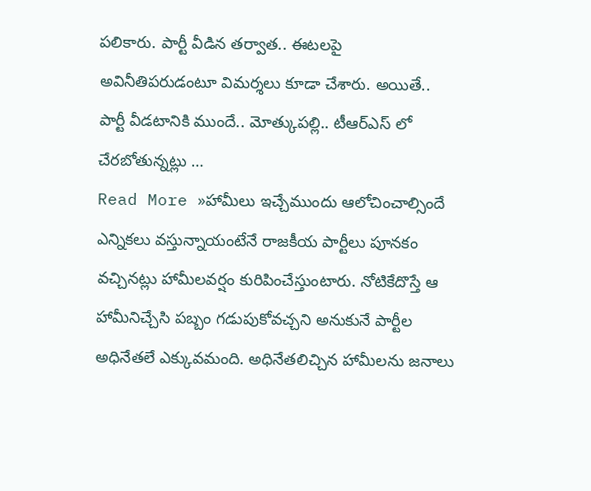పలికారు. పార్టీ వీడిన తర్వాత.. ఈటలపై అవినీతిపరుడంటూ విమర్శలు కూడా చేశారు. అయితే.. పార్టీ వీడటానికి ముందే.. మోత్కుపల్లి.. టీఆర్ఎస్ లో చేరబోతున్నట్లు …
Read More »హామీలు ఇచ్చేముందు ఆలోచించాల్సిందే
ఎన్నికలు వస్తున్నాయంటేనే రాజకీయ పార్టీలు పూనకం వచ్చినట్లు హామీలవర్షం కురిపించేస్తుంటారు. నోటికేదొస్తే ఆ హామీనిచ్చేసి పబ్బం గడుపుకోవచ్చని అనుకునే పార్టీల అధినేతలే ఎక్కువమంది. అధినేతలిచ్చిన హామీలను జనాలు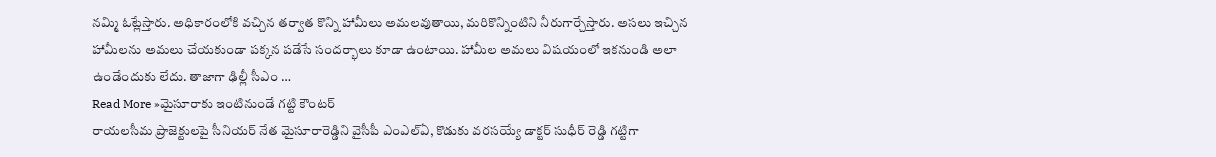నమ్మి ఓట్లేస్తారు. అధికారంలోకి వచ్చిన తర్వాత కొన్ని హామీలు అమలవుతాయి, మరికొన్నింటిని నీరుగార్చేస్తారు. అసలు ఇచ్చిన హామీలను అమలు చేయకుండా పక్కన పడేసే సందర్భాలు కూడా ఉంటాయి. హామీల అమలు విషయంలో ఇకనుండి అలా ఉండేందుకు లేదు. తాజాగా ఢిల్లీ సీఎం …
Read More »మైసూరాకు ఇంటినుండే గట్టి కౌంటర్
రాయలసీమ ప్రాజెక్టులపై సీనియర్ నేత మైసూరారెడ్డిని వైసీపీ ఎంఎల్ఏ, కొడుకు వరసయ్యే డాక్టర్ సుధీర్ రెడ్డి గట్టిగా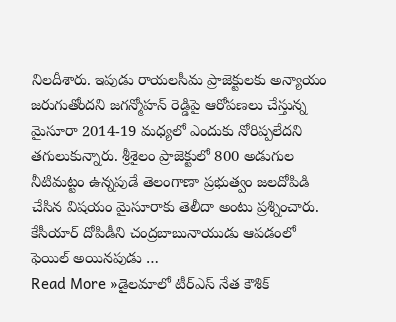నిలదీశారు. ఇపుడు రాయలసీమ ప్రాజెక్టులకు అన్యాయం జరుగుతోందని జగన్మోహన్ రెడ్డిపై ఆరోపణలు చేస్తున్న మైసూరా 2014-19 మధ్యలో ఎందుకు నోరిప్పలేదని తగులుకున్నారు. శ్రీశైలం ప్రాజెక్టులో 800 అడుగుల నీటిమట్టం ఉన్నపుడే తెలంగాణా ప్రభుత్వం జలదోపిడి చేసిన విషయం మైసూరాకు తెలీదా అంటు ప్రశ్నించారు. కేసీయార్ దోపిడీని చంద్రబాబునాయుడు ఆపడంలో ఫెయిల్ అయినపుడు …
Read More »డైలమాలో టీర్ఎస్ నేత కౌశిక్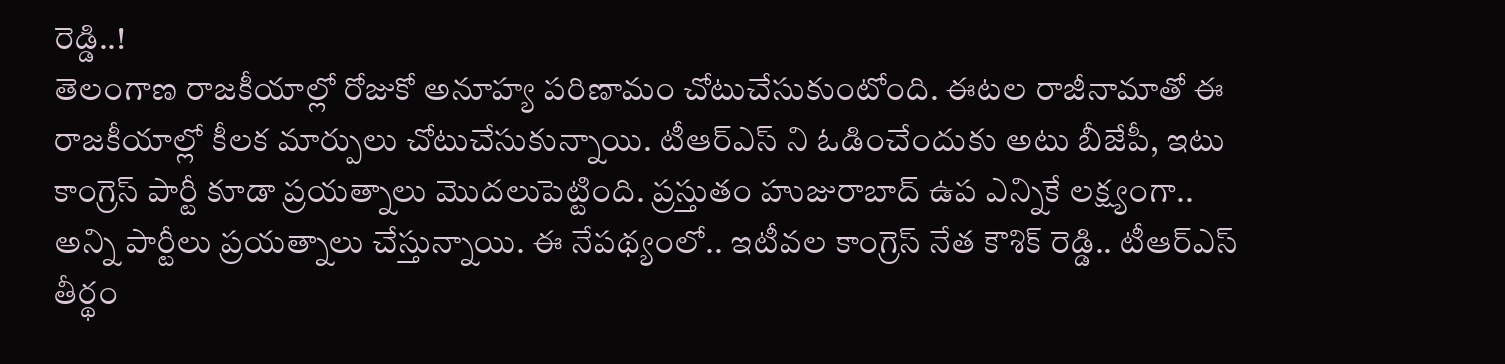రెడ్డి..!
తెలంగాణ రాజకీయాల్లో రోజుకో అనూహ్య పరిణామం చోటుచేసుకుంటోంది. ఈటల రాజీనామాతో ఈ రాజకీయాల్లో కీలక మార్పులు చోటుచేసుకున్నాయి. టీఆర్ఎస్ ని ఓడించేందుకు అటు బీజేపీ, ఇటు కాంగ్రెస్ పార్టీ కూడా ప్రయత్నాలు మొదలుపెట్టింది. ప్రస్తుతం హుజురాబాద్ ఉప ఎన్నికే లక్ష్యంగా.. అన్ని పార్టీలు ప్రయత్నాలు చేస్తున్నాయి. ఈ నేపథ్యంలో.. ఇటీవల కాంగ్రెస్ నేత కౌశిక్ రెడ్డి.. టీఆర్ఎస్ తీర్థం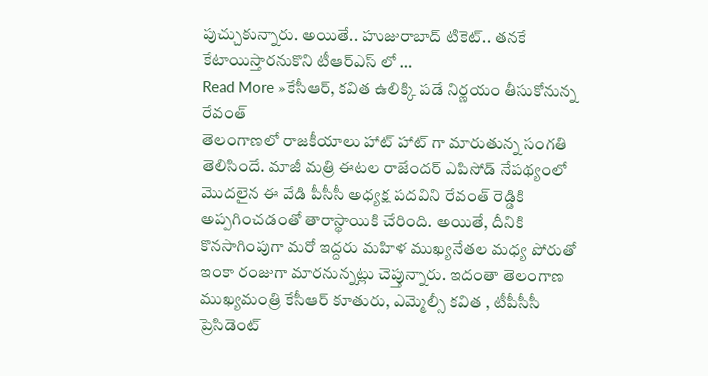పుచ్చుకున్నారు. అయితే.. హుజురాబాద్ టికెట్.. తనకే కేటాయిస్తారనుకొని టీఆర్ఎస్ లో …
Read More »కేసీఆర్, కవిత ఉలిక్కి పడే నిర్ణయం తీసుకోనున్న రేవంత్
తెలంగాణలో రాజకీయాలు హాట్ హాట్ గా మారుతున్న సంగతి తెలిసిందే. మాజీ మత్రి ఈటల రాజేందర్ ఎపిసోడ్ నేపథ్యంలో మొదలైన ఈ వేడి పీసీసీ అధ్యక్ష పదవిని రేవంత్ రెడ్డికి అప్పగించడంతో తారాస్థాయికి చేరింది. అయితే, దీనికి కొనసాగింపుగా మరో ఇద్దరు మహిళ ముఖ్యనేతల మధ్య పోరుతో ఇంకా రంజుగా మారనున్నట్లు చెప్తున్నారు. ఇదంతా తెలంగాణ ముఖ్యమంత్రి కేసీఆర్ కూతురు, ఎమ్మెల్సీ కవిత , టీపీసీసీ ప్రెసిడెంట్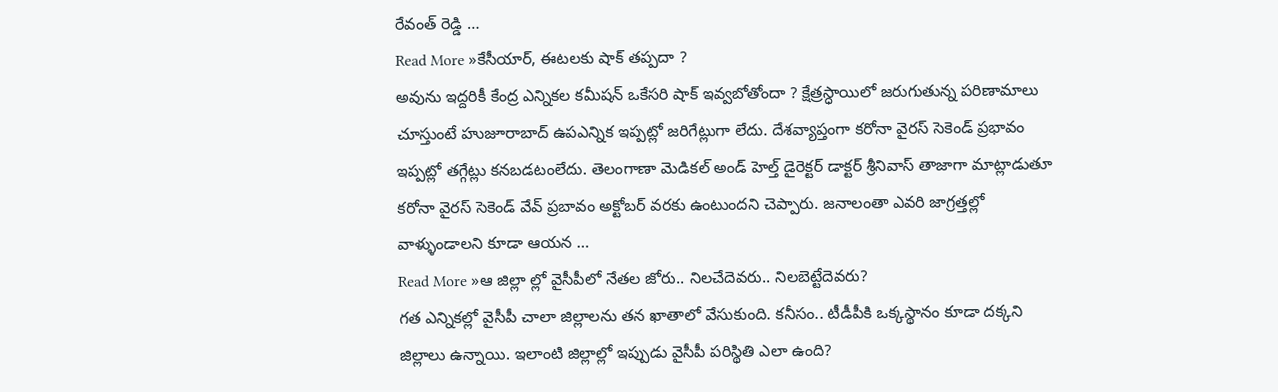రేవంత్ రెడ్డి …
Read More »కేసీయార్, ఈటలకు షాక్ తప్పదా ?
అవును ఇద్దరికీ కేంద్ర ఎన్నికల కమీషన్ ఒకేసరి షాక్ ఇవ్వబోతోందా ? క్షేత్రస్ధాయిలో జరుగుతున్న పరిణామాలు చూస్తుంటే హుజూరాబాద్ ఉపఎన్నిక ఇప్పట్లో జరిగేట్లుగా లేదు. దేశవ్యాప్తంగా కరోనా వైరస్ సెకెండ్ ప్రభావం ఇప్పట్లో తగ్గేట్లు కనబడటంలేదు. తెలంగాణా మెడికల్ అండ్ హెల్త్ డైరెక్టర్ డాక్టర్ శ్రీనివాస్ తాజాగా మాట్లాడుతూ కరోనా వైరస్ సెకెండ్ వేవ్ ప్రబావం అక్టోబర్ వరకు ఉంటుందని చెప్పారు. జనాలంతా ఎవరి జాగ్రత్తల్లో వాళ్ళుండాలని కూడా ఆయన …
Read More »ఆ జిల్లా ల్లో వైసీపీలో నేతల జోరు.. నిలచేదెవరు.. నిలబెట్టేదెవరు?
గత ఎన్నికల్లో వైసీపీ చాలా జిల్లాలను తన ఖాతాలో వేసుకుంది. కనీసం.. టీడీపీకి ఒక్కస్థానం కూడా దక్కని జిల్లాలు ఉన్నాయి. ఇలాంటి జిల్లాల్లో ఇప్పుడు వైసీపీ పరిస్థితి ఎలా ఉంది?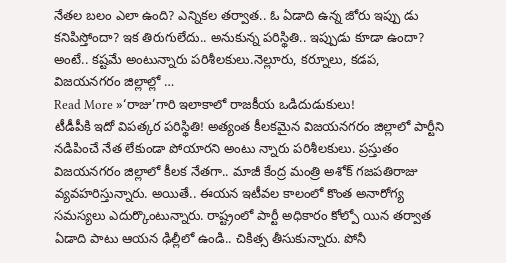నేతల బలం ఎలా ఉంది? ఎన్నికల తర్వాత.. ఓ ఏడాది ఉన్న జోరు ఇప్పు డు కనిపిస్తోందా? ఇక తిరుగులేదు.. అనుకున్న పరిస్థితి.. ఇప్పుడు కూడా ఉందా? అంటే.. కష్టమే అంటున్నారు పరిశీలకులు.నెల్లూరు, కర్నూలు, కడప, విజయనగరం జిల్లాల్లో …
Read More »‘రాజు’గారి ఇలాకాలో రాజకీయ ఒడిదుడుకులు!
టీడీపీకి ఇదో విపత్కర పరిస్థితి! అత్యంత కీలకమైన విజయనగరం జిల్లాలో పార్టీని నడిపించే నేత లేకుండా పోయారని అంటు న్నారు పరిశీలకులు. ప్రస్తుతం విజయనగరం జిల్లాలో కీలక నేతగా.. మాజీ కేంద్ర మంత్రి అశోక్ గజపతిరాజు వ్యవహరిస్తున్నారు. అయితే.. ఈయన ఇటీవల కాలంలో కొంత అనారోగ్య సమస్యలు ఎదుర్కొంటున్నారు. రాష్ట్రంలో పార్టీ అధికారం కోల్పో యిన తర్వాత ఏడాది పాటు ఆయన ఢిల్లీలో ఉండి.. చికిత్స తీసుకున్నారు. పోనీ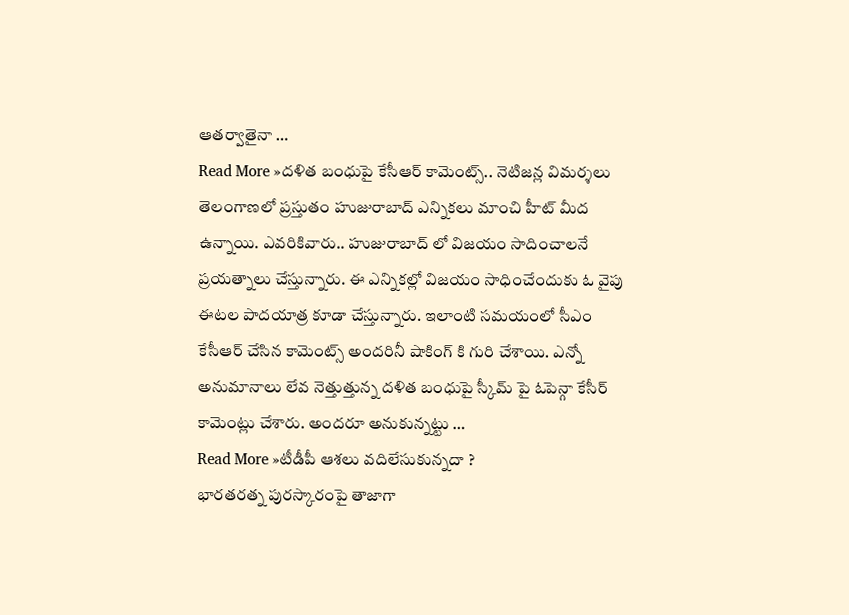ఆతర్వాతైనా …
Read More »దళిత బంధుపై కేసీఆర్ కామెంట్స్.. నెటిజన్ల విమర్శలు
తెలంగాణలో ప్రస్తుతం హుజురాబాద్ ఎన్నికలు మాంచి హీట్ మీద ఉన్నాయి. ఎవరికివారు.. హుజురాబాద్ లో విజయం సాదించాలనే ప్రయత్నాలు చేస్తున్నారు. ఈ ఎన్నికల్లో విజయం సాధించేందుకు ఓ వైపు ఈటల పాదయాత్ర కూడా చేస్తున్నారు. ఇలాంటి సమయంలో సీఎం కేసీఆర్ చేసిన కామెంట్స్ అందరినీ షాకింగ్ కి గురి చేశాయి. ఎన్నో అనుమానాలు లేవ నెత్తుత్తున్న దళిత బంధుపై స్కీమ్ పై ఓపెన్గా కేసీర్ కామెంట్లు చేశారు. అందరూ అనుకున్నట్టు …
Read More »టీడీపీ ఆశలు వదిలేసుకున్నదా ?
భారతరత్న పురస్కారంపై తాజాగా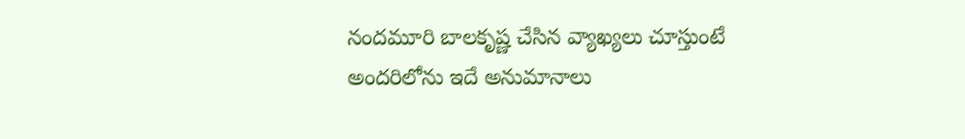నందమూరి బాలకృష్ణ చేసిన వ్యాఖ్యలు చూస్తుంటే అందరిలోను ఇదే అనుమానాలు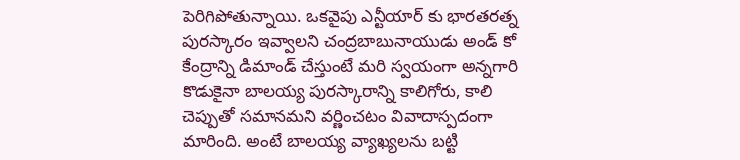పెరిగిపోతున్నాయి. ఒకవైపు ఎన్టీయార్ కు భారతరత్న పురస్కారం ఇవ్వాలని చంద్రబాబునాయుడు అండ్ కో కేంద్రాన్ని డిమాండ్ చేస్తుంటే మరి స్వయంగా అన్నగారి కొడుకైనా బాలయ్య పురస్కారాన్ని కాలిగోరు, కాలి చెప్పుతో సమానమని వర్ణించటం వివాదాస్పదంగా మారింది. అంటే బాలయ్య వ్యాఖ్యలను బట్టి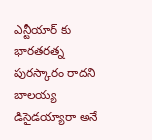ఎన్టీయార్ కు భారతరత్న పురస్కారం రాదని బాలయ్య డిసైడయ్యారా అనే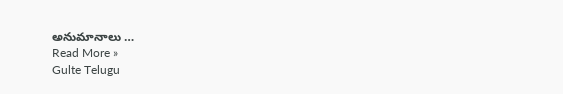అనుమానాలు …
Read More »
Gulte Telugu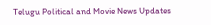Telugu Political and Movie News Updates